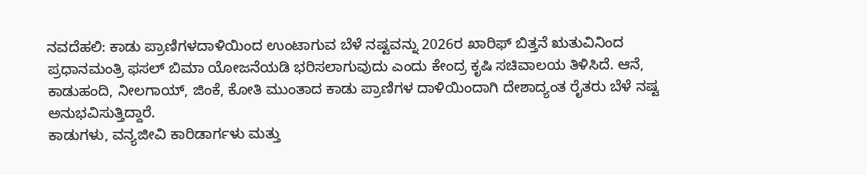ನವದೆಹಲಿ: ಕಾಡು ಪ್ರಾಣಿಗಳದಾಳಿಯಿಂದ ಉಂಟಾಗುವ ಬೆಳೆ ನಷ್ಟವನ್ನು 2026ರ ಖಾರಿಫ್ ಬಿತ್ತನೆ ಋತುವಿನಿಂದ ಪ್ರಧಾನಮಂತ್ರಿ ಫಸಲ್ ಬಿಮಾ ಯೋಜನೆಯಡಿ ಭರಿಸಲಾಗುವುದು ಎಂದು ಕೇಂದ್ರ ಕೃಷಿ ಸಚಿವಾಲಯ ತಿಳಿಸಿದೆ. ಆನೆ, ಕಾಡುಹಂದಿ, ನೀಲಗಾಯ್, ಜಿಂಕೆ, ಕೋತಿ ಮುಂತಾದ ಕಾಡು ಪ್ರಾಣಿಗಳ ದಾಳಿಯಿಂದಾಗಿ ದೇಶಾದ್ಯಂತ ರೈತರು ಬೆಳೆ ನಷ್ಟ ಅನುಭವಿಸುತ್ತಿದ್ದಾರೆ.
ಕಾಡುಗಳು, ವನ್ಯಜೀವಿ ಕಾರಿಡಾರ್ಗಳು ಮತ್ತು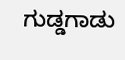ಗುಡ್ಡಗಾಡು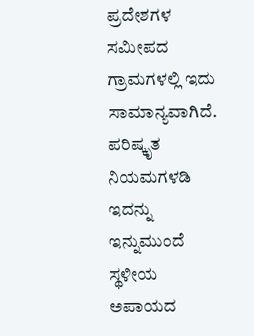ಪ್ರದೇಶಗಳ ಸಮೀಪದ ಗ್ರಾಮಗಳಲ್ಲಿ ಇದು ಸಾಮಾನ್ಯವಾಗಿದೆ. ಪರಿಷ್ಕೃತ ನಿಯಮಗಳಡಿ ಇದನ್ನು ಇನ್ನುಮುಂದೆ ಸ್ಥಳೀಯ ಅಪಾಯದ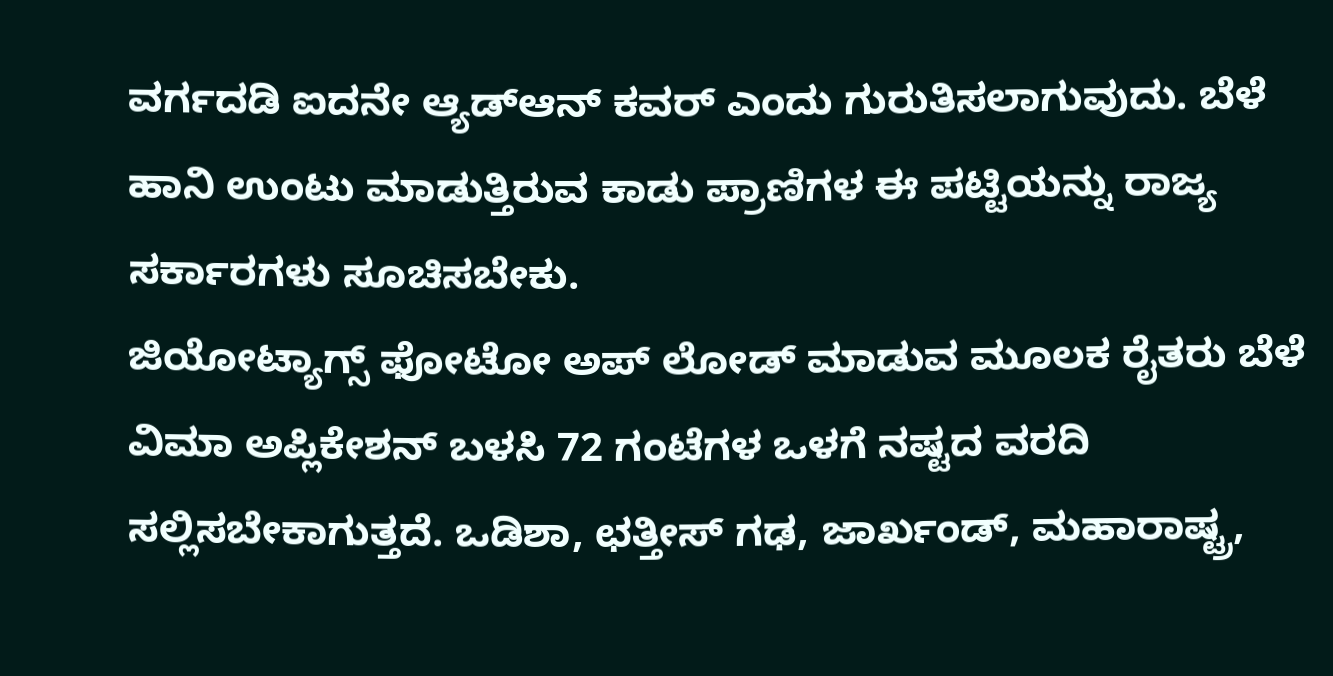ವರ್ಗದಡಿ ಐದನೇ ಆ್ಯಡ್ಆನ್ ಕವರ್ ಎಂದು ಗುರುತಿಸಲಾಗುವುದು. ಬೆಳೆ ಹಾನಿ ಉಂಟು ಮಾಡುತ್ತಿರುವ ಕಾಡು ಪ್ರಾಣಿಗಳ ಈ ಪಟ್ಟಿಯನ್ನು ರಾಜ್ಯ ಸರ್ಕಾರಗಳು ಸೂಚಿಸಬೇಕು.
ಜಿಯೋಟ್ಯಾಗ್ಸ್ ಫೋಟೋ ಅಪ್ ಲೋಡ್ ಮಾಡುವ ಮೂಲಕ ರೈತರು ಬೆಳೆ ವಿಮಾ ಅಪ್ಲಿಕೇಶನ್ ಬಳಸಿ 72 ಗಂಟೆಗಳ ಒಳಗೆ ನಷ್ಟದ ವರದಿ ಸಲ್ಲಿಸಬೇಕಾಗುತ್ತದೆ. ಒಡಿಶಾ, ಛತ್ತೀಸ್ ಗಢ, ಜಾರ್ಖಂಡ್, ಮಹಾರಾಷ್ಟ್ರ,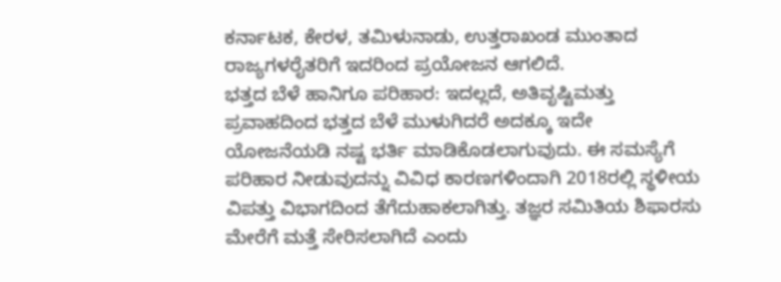ಕರ್ನಾಟಕ, ಕೇರಳ, ತಮಿಳುನಾಡು, ಉತ್ತರಾಖಂಡ ಮುಂತಾದ ರಾಜ್ಯಗಳರೈತರಿಗೆ ಇದರಿಂದ ಪ್ರಯೋಜನ ಆಗಲಿದೆ.
ಭತ್ತದ ಬೆಳೆ ಹಾನಿಗೂ ಪರಿಹಾರ: ಇದಲ್ಲದೆ, ಅತಿವೃಷ್ಟಿಮತ್ತು ಪ್ರವಾಹದಿಂದ ಭತ್ತದ ಬೆಳೆ ಮುಳುಗಿದರೆ ಅದಕ್ಕೂ ಇದೇ ಯೋಜನೆಯಡಿ ನಷ್ಟ ಭರ್ತಿ ಮಾಡಿಕೊಡಲಾಗುವುದು. ಈ ಸಮಸ್ಯೆಗೆ ಪರಿಹಾರ ನೀಡುವುದನ್ನು ವಿವಿಧ ಕಾರಣಗಳಿಂದಾಗಿ 2018ರಲ್ಲಿ ಸ್ಥಳೀಯ ವಿಪತ್ತು ವಿಭಾಗದಿಂದ ತೆಗೆದುಹಾಕಲಾಗಿತ್ತು. ತಜ್ಞರ ಸಮಿತಿಯ ಶಿಫಾರಸು ಮೇರೆಗೆ ಮತ್ತೆ ಸೇರಿಸಲಾಗಿದೆ ಎಂದು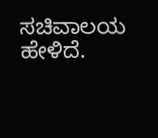ಸಚಿವಾಲಯ ಹೇಳಿದೆ.